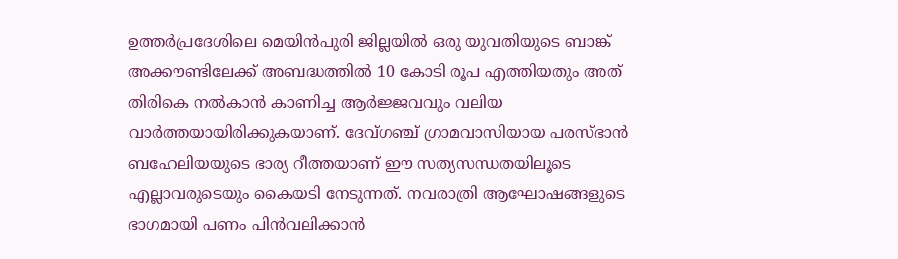ഉത്തർപ്രദേശിലെ മെയിൻപുരി ജില്ലയിൽ ഒരു യുവതിയുടെ ബാങ്ക് അക്കൗണ്ടിലേക്ക് അബദ്ധത്തിൽ 10 കോടി രൂപ എത്തിയതും അത് തിരികെ നൽകാൻ കാണിച്ച ആർജ്ജവവും വലിയ വാർത്തയായിരിക്കുകയാണ്. ദേവ്ഗഞ്ച് ഗ്രാമവാസിയായ പരസ്ഭാൻ ബഹേലിയയുടെ ഭാര്യ റീത്തയാണ് ഈ സത്യസന്ധതയിലൂടെ എല്ലാവരുടെയും കൈയടി നേടുന്നത്. നവരാത്രി ആഘോഷങ്ങളുടെ ഭാഗമായി പണം പിൻവലിക്കാൻ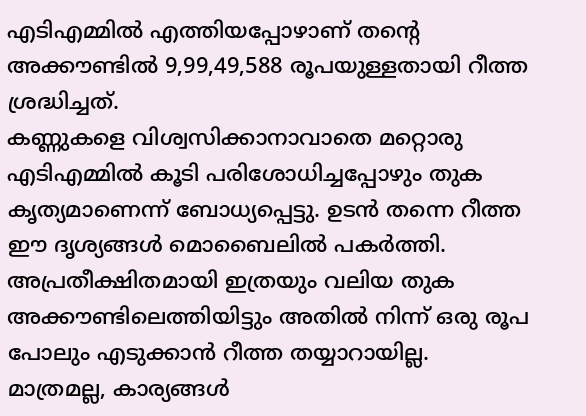എടിഎമ്മിൽ എത്തിയപ്പോഴാണ് തന്റെ അക്കൗണ്ടിൽ 9,99,49,588 രൂപയുള്ളതായി റീത്ത ശ്രദ്ധിച്ചത്.
കണ്ണുകളെ വിശ്വസിക്കാനാവാതെ മറ്റൊരു എടിഎമ്മിൽ കൂടി പരിശോധിച്ചപ്പോഴും തുക കൃത്യമാണെന്ന് ബോധ്യപ്പെട്ടു. ഉടൻ തന്നെ റീത്ത ഈ ദൃശ്യങ്ങൾ മൊബൈലിൽ പകർത്തി. അപ്രതീക്ഷിതമായി ഇത്രയും വലിയ തുക അക്കൗണ്ടിലെത്തിയിട്ടും അതിൽ നിന്ന് ഒരു രൂപ പോലും എടുക്കാൻ റീത്ത തയ്യാറായില്ല. മാത്രമല്ല, കാര്യങ്ങൾ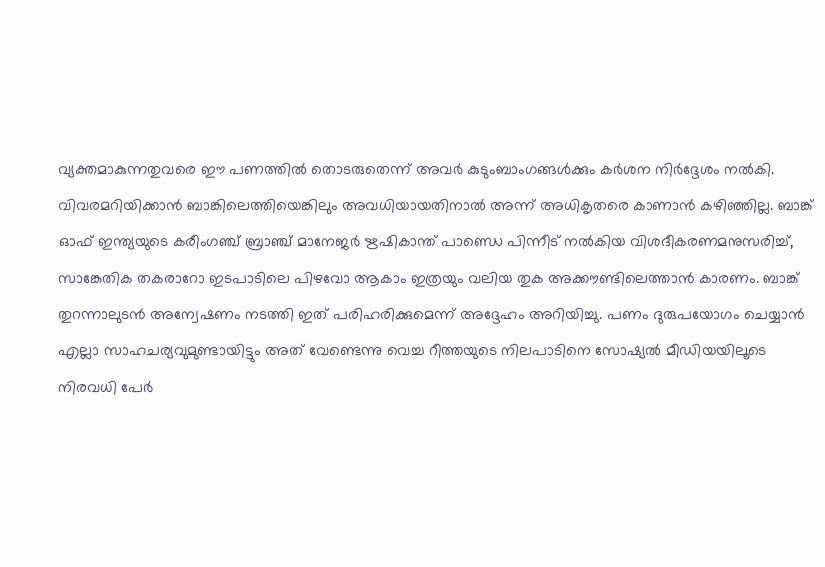വ്യക്തമാകുന്നതുവരെ ഈ പണത്തിൽ തൊടരുതെന്ന് അവർ കുടുംബാംഗങ്ങൾക്കും കർശന നിർദ്ദേശം നൽകി.
വിവരമറിയിക്കാൻ ബാങ്കിലെത്തിയെങ്കിലും അവധിയായതിനാൽ അന്ന് അധികൃതരെ കാണാൻ കഴിഞ്ഞില്ല. ബാങ്ക് ഓഫ് ഇന്ത്യയുടെ കരീംഗഞ്ച് ബ്രാഞ്ച് മാനേജർ ഋഷികാന്ത് പാണ്ഡെ പിന്നീട് നൽകിയ വിശദീകരണമനുസരിച്ച്, സാങ്കേതിക തകരാറോ ഇടപാടിലെ പിഴവോ ആകാം ഇത്രയും വലിയ തുക അക്കൗണ്ടിലെത്താൻ കാരണം. ബാങ്ക് തുറന്നാലുടൻ അന്വേഷണം നടത്തി ഇത് പരിഹരിക്കുമെന്ന് അദ്ദേഹം അറിയിച്ചു. പണം ദുരുപയോഗം ചെയ്യാൻ എല്ലാ സാഹചര്യവുമുണ്ടായിട്ടും അത് വേണ്ടെന്നു വെച്ച റീത്തയുടെ നിലപാടിനെ സോഷ്യൽ മീഡിയയിലൂടെ നിരവധി പേർ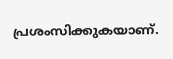പ്രശംസിക്കുകയാണ്.